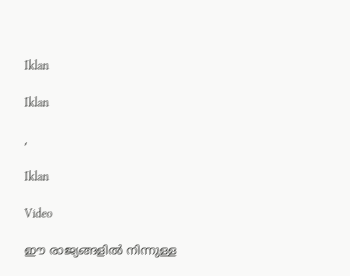Iklan

Iklan

,

Iklan

Video

ഈ രാജ്യങ്ങളിൽ നിന്നുള്ള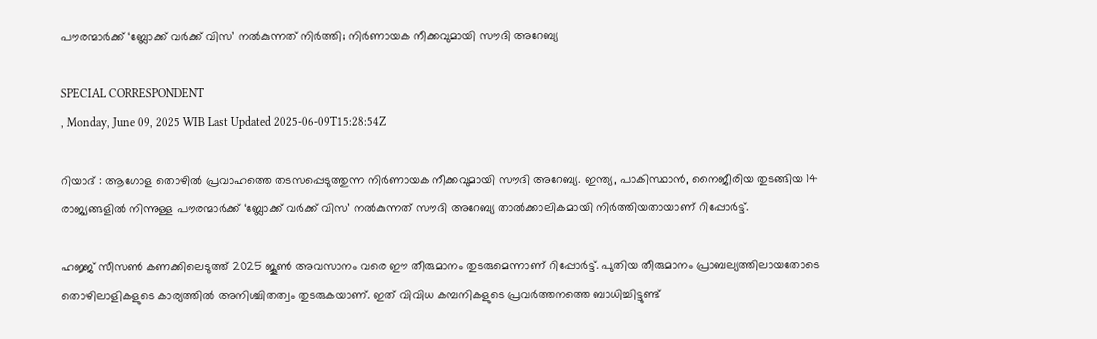പൗരന്മാർക്ക് ‘ബ്ലോക്ക് വർക്ക് വിസ’ നൽകുന്നത് നിർത്തി; നിർണായക നീക്കവുമായി സൗദി അറേബ്യ

SPECIAL CORRESPONDENT
, Monday, June 09, 2025 WIB Last Updated 2025-06-09T15:28:54Z

റിയാദ് : ആഗോള തൊഴിൽ പ്രവാഹത്തെ തടസപ്പെടുത്തുന്ന നിർണായക നീക്കവുമായി സൗദി അറേബ്യ. ഇന്ത്യ, പാകിസ്ഥാൻ, നൈജീരിയ തുടങ്ങിയ 14 രാജ്യങ്ങളിൽ നിന്നുള്ള പൗരന്മാർക്ക് ‘ബ്ലോക്ക് വർക്ക് വിസ’ നൽകുന്നത് സൗദി അറേബ്യ താൽക്കാലികമായി നിർത്തിയതായാണ് റിപ്പോർട്ട്.

ഹജ്ജ് സീസൺ കണക്കിലെടുത്ത് 2025 ജൂൺ അവസാനം വരെ ഈ തീരുമാനം തുടരുമെന്നാണ് റിപ്പോർട്ട്. പുതിയ തീരുമാനം പ്രാബല്യത്തിലായതോടെ തൊഴിലാളികളുടെ കാര്യത്തിൽ അനിശ്ചിതത്വം തുടരുകയാണ്. ഇത് വിവിധ കമ്പനികളുടെ പ്രവർത്തനത്തെ ബാധിച്ചിട്ടുണ്ട്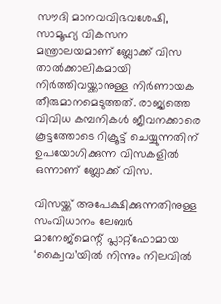സൗദി മാനവവിഭവശേഷി, സാമൂഹ്യ വികസന മന്ത്രാലയമാണ് ബ്ലോക്ക് വിസ താൽക്കാലികമായി നിർത്തിവയ്ക്കാനുള്ള നിർണായക തീരുമാനമെടുത്തത്. രാജ്യത്തെ വിവിധ കമ്പനികൾ ജീവനക്കാരെ കൂട്ടത്തോടെ റിക്രൂട്ട് ചെയ്യുന്നതിന് ഉപയോഗിക്കുന്ന വിസകളിൽ ഒന്നാണ് ബ്ലോക്ക് വിസ.

വിസയ്ക്ക് അപേക്ഷിക്കുന്നതിനുള്ള സംവിധാനം ലേബർ മാനേജ്‌മെന്റ് പ്ലാറ്റ്‌ഫോമായ ‘ക്വൈവ’യിൽ നിന്നും നിലവിൽ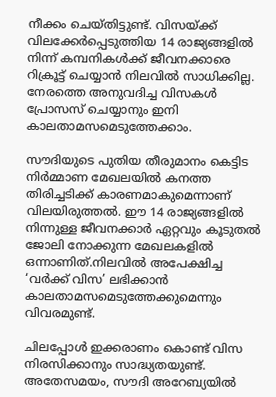നീക്കം ചെയ്തിട്ടുണ്ട്. വിസയ്ക്ക് വിലക്കേർപ്പെടുത്തിയ 14 രാജ്യങ്ങളിൽ നിന്ന് കമ്പനികൾക്ക് ജീവനക്കാരെ റിക്രൂട്ട് ചെയ്യാൻ നിലവിൽ സാധിക്കില്ല. നേരത്തെ അനുവദിച്ച വിസകൾ പ്രോസസ് ചെയ്യാനും ഇനി കാലതാമസമെടുത്തേക്കാം.

സൗദിയുടെ പുതിയ തീരുമാനം കെട്ടിട നിർമ്മാണ മേഖലയിൽ കനത്ത തിരിച്ചടിക്ക് കാരണമാകുമെന്നാണ് വിലയിരുത്തൽ. ഈ 14 രാജ്യങ്ങളിൽ നിന്നുള്ള ജീവനക്കാർ ഏറ്റവും കൂടുതൽ ജോലി നോക്കുന്ന മേഖലകളിൽ ഒന്നാണിത്.നിലവിൽ അപേക്ഷിച്ച ‘വർക്ക് വിസ’ ലഭിക്കാൻ കാലതാമസമെടുത്തേക്കുമെന്നും വിവരമുണ്ട്.

ചിലപ്പോൾ ഇക്കരാണം കൊണ്ട് വിസ നിരസിക്കാനും സാദ്ധ്യതയുണ്ട്. അതേസമയം, സൗദി അറേബ്യയിൽ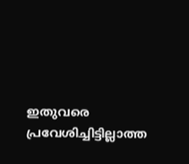ഇതുവരെ പ്രവേശിച്ചിട്ടില്ലാത്ത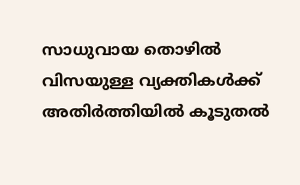സാധുവായ തൊഴിൽ വിസയുള്ള വ്യക്തികൾക്ക് അതിർത്തിയിൽ കൂടുതൽ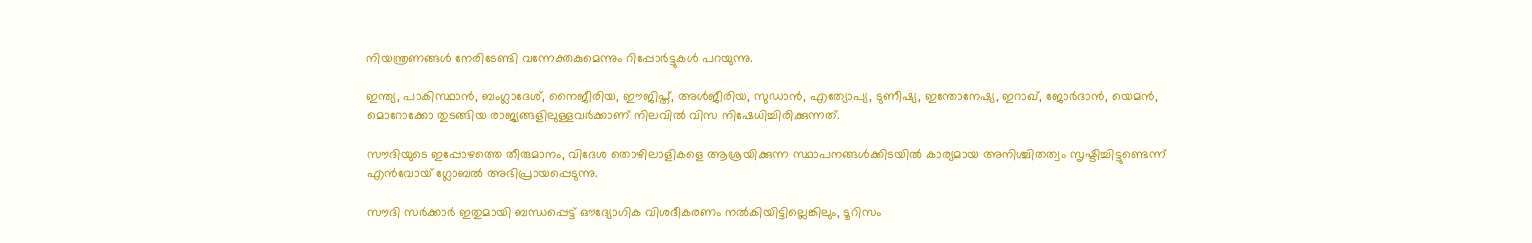നിയന്ത്രണങ്ങൾ നേരിടേണ്ടി വന്നേക്തകുമെന്നും റിപ്പോർട്ടുകൾ പറയുന്നു.

ഇന്ത്യ, പാകിസ്ഥാൻ, ബംഗ്ലാദേശ്, നൈജീരിയ, ഈജിപ്ത്, അൾജീരിയ, സുഡാൻ, എത്യോപ്യ, ടുണീഷ്യ, ഇന്തോനേഷ്യ, ഇറാഖ്, ജോർദാൻ, യെമൻ, മൊറോക്കോ തുടങ്ങിയ രാജ്യങ്ങളിലുള്ളവർക്കാണ് നിലവിൽ വിസ നിഷേധിച്ചിരിക്കുന്നത്.

സൗദിയുടെ ഇപ്പോഴത്തെ തീരുമാനം, വിദേശ തൊഴിലാളികളെ ആശ്രയിക്കുന്ന സ്ഥാപനങ്ങൾക്കിടയിൽ കാര്യമായ അനിശ്ചിതത്വം സൃഷ്ടിച്ചിട്ടുണ്ടെന്ന് എൻവോയ് ഗ്ലോബൽ അഭിപ്രായപ്പെടുന്നു.

സൗദി സർക്കാർ ഇതുമായി ബന്ധപ്പെട്ട് ഔദ്യോഗിക വിശദീകരണം നൽകിയിട്ടില്ലെങ്കിലും, ടൂറിസം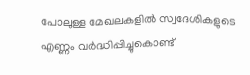പോലുള്ള മേഖലകളിൽ സ്വദേശികളുടെ എണ്ണം വർദ്ധിപ്പിച്ചുകൊണ്ട്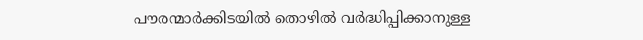പൗരന്മാർക്കിടയിൽ തൊഴിൽ വർദ്ധിപ്പിക്കാനുള്ള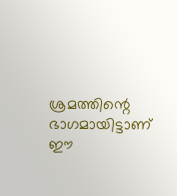ശ്രമത്തിന്റെ ഭാഗമായിട്ടാണ് ഈ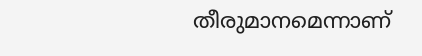തീരുമാനമെന്നാണ്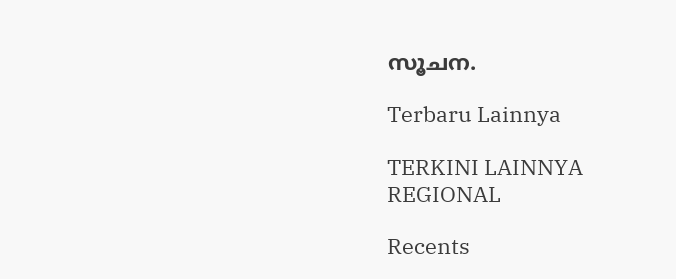സൂചന.

Terbaru Lainnya

TERKINI LAINNYA
REGIONAL

Recents